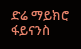ድሬ ማይክሮ ፋይናንስ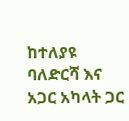ከተለያዩ ባለድርሻ እና አጋር አካላት ጋር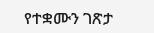የተቋሙን ገጽታ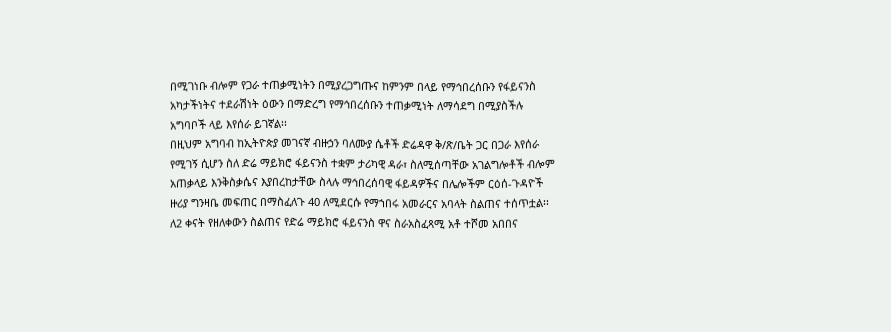በሚገነቡ ብሎም የጋራ ተጠቃሚነትን በሚያረጋግጡና ከምንም በላይ የማኅበረሰቡን የፋይናንስ አካታችነትና ተደራሽነት ዕውን በማድረግ የማኅበረሰቡን ተጠቃሚነት ለማሳደግ በሚያስችሉ አግባቦች ላይ እየሰራ ይገኛል፡፡
በዚህም አግባብ ከኢትዮጵያ መገናኛ ብዙኃን ባለሙያ ሴቶች ድሬዳዋ ቅ/ጽ/ቤት ጋር በጋራ እየሰራ የሚገኝ ሲሆን ስለ ድሬ ማይክሮ ፋይናንስ ተቋም ታሪካዊ ዳራ፣ ስለሚሰጣቸው አገልግሎቶች ብሎም አጠቃላይ እንቅስቃሴና እያበረከታቸው ስላሉ ማኅበረሰባዊ ፋይዳዎችና በሌሎችም ርዕሰ-ጉዳዮች ዙሪያ ግንዛቤ መፍጠር በማስፈለጉ 40 ለሚደርሱ የማኀበሩ አመራርና አባላት ስልጠና ተሰጥቷል፡፡
ለ2 ቀናት የዘለቀውን ስልጠና የድሬ ማይክሮ ፋይናንስ ዋና ስራአስፈጻሚ አቶ ተሾመ አበበና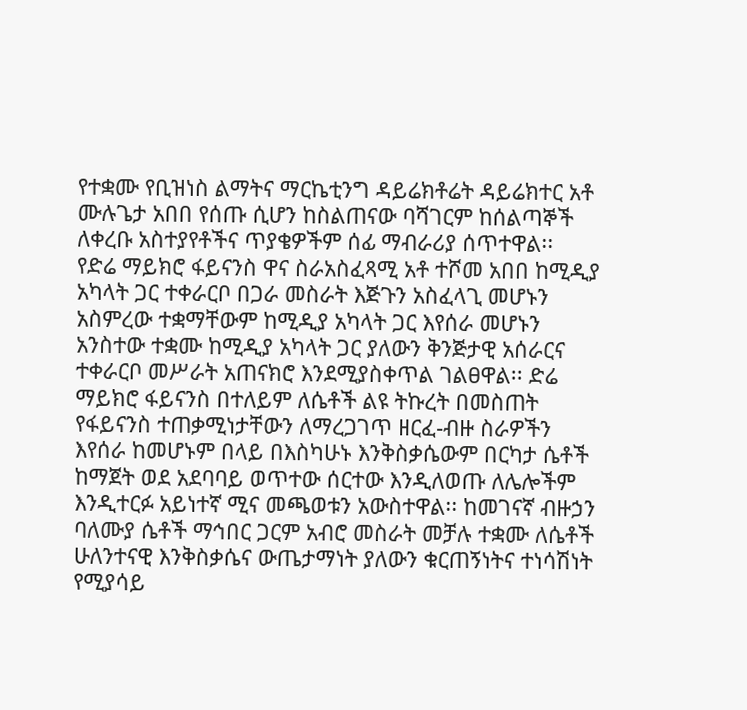የተቋሙ የቢዝነስ ልማትና ማርኬቲንግ ዳይሬክቶሬት ዳይሬክተር አቶ ሙሉጌታ አበበ የሰጡ ሲሆን ከስልጠናው ባሻገርም ከሰልጣኞች ለቀረቡ አስተያየቶችና ጥያቄዎችም ሰፊ ማብራሪያ ሰጥተዋል፡፡
የድሬ ማይክሮ ፋይናንስ ዋና ስራአስፈጻሚ አቶ ተሾመ አበበ ከሚዲያ አካላት ጋር ተቀራርቦ በጋራ መስራት እጅጉን አስፈላጊ መሆኑን አስምረው ተቋማቸውም ከሚዲያ አካላት ጋር እየሰራ መሆኑን አንስተው ተቋሙ ከሚዲያ አካላት ጋር ያለውን ቅንጅታዊ አሰራርና ተቀራርቦ መሥራት አጠናክሮ እንደሚያስቀጥል ገልፀዋል፡፡ ድሬ ማይክሮ ፋይናንስ በተለይም ለሴቶች ልዩ ትኩረት በመስጠት የፋይናንስ ተጠቃሚነታቸውን ለማረጋገጥ ዘርፈ-ብዙ ስራዎችን እየሰራ ከመሆኑም በላይ በእስካሁኑ እንቅስቃሴውም በርካታ ሴቶች ከማጀት ወደ አደባባይ ወጥተው ሰርተው እንዲለወጡ ለሌሎችም እንዲተርፉ አይነተኛ ሚና መጫወቱን አውስተዋል፡፡ ከመገናኛ ብዙኃን ባለሙያ ሴቶች ማኅበር ጋርም አብሮ መስራት መቻሉ ተቋሙ ለሴቶች ሁለንተናዊ እንቅስቃሴና ውጤታማነት ያለውን ቁርጠኝነትና ተነሳሽነት የሚያሳይ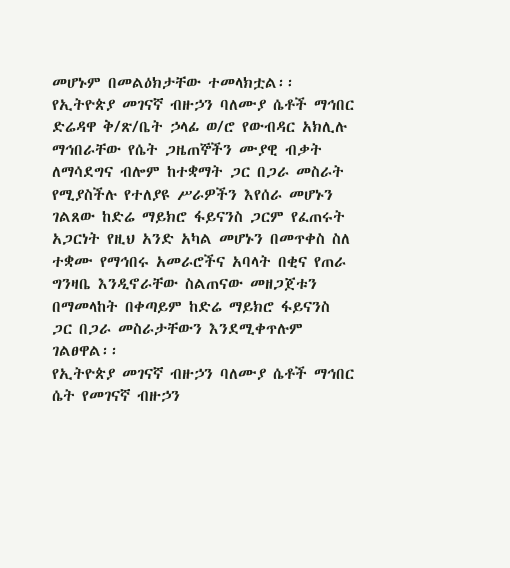መሆኑም በመልዕክታቸው ተመላክቷል፡፡
የኢትዮጵያ መገናኛ ብዙኃን ባለሙያ ሴቶች ማኅበር ድሬዳዋ ቅ/ጽ/ቤት ኃላፊ ወ/ሮ የውብዳር አክሊሉ ማኅበራቸው የሴት ጋዜጠኞችን ሙያዊ ብቃት ለማሳደግና ብሎም ከተቋማት ጋር በጋራ መስራት የሚያስችሉ የተለያዩ ሥራዎችን እየሰራ መሆኑን ገልጸው ከድሬ ማይክሮ ፋይናንስ ጋርም የፈጠሩት አጋርነት የዚህ አንድ አካል መሆኑን በመጥቀስ ስለ ተቋሙ የማኅበሩ አመራሮችና አባላት በቂና የጠራ ግንዛቤ እንዲኖራቸው ስልጠናው መዘጋጀቱን በማመላከት በቀጣይም ከድሬ ማይክሮ ፋይናንስ ጋር በጋራ መስራታቸውን እንደሚቀጥሉም ገልፀዋል፡፡
የኢትዮጵያ መገናኛ ብዙኃን ባለሙያ ሴቶች ማኅበር ሴት የመገናኛ ብዙኃን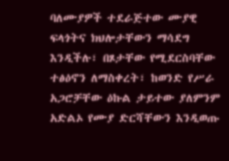ባለሙያዎች ተደራጅተው ሙያዊ ፍላጎትና ክህሎታቸውን ማሳደግ እንዲችሉ፣ በጾታቸው የሚደርስባቸው ተፅዕኖን ለማስቀረት፣ ከወንድ የሥራ አጋሮቻቸው ዕኩል ታይተው ያለምንም አድልኦ የሙያ ድርሻቸውን እንዲወጡ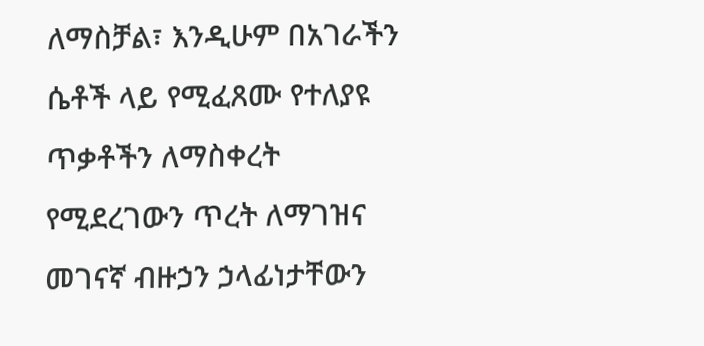ለማስቻል፣ እንዲሁም በአገራችን ሴቶች ላይ የሚፈጸሙ የተለያዩ ጥቃቶችን ለማስቀረት የሚደረገውን ጥረት ለማገዝና መገናኛ ብዙኃን ኃላፊነታቸውን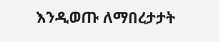እንዲወጡ ለማበረታታት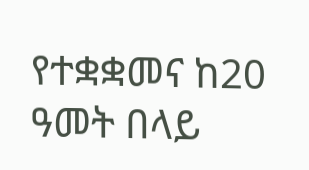የተቋቋመና ከ20 ዓመት በላይ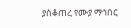ያስቆጠረ የሙያ ማኅበር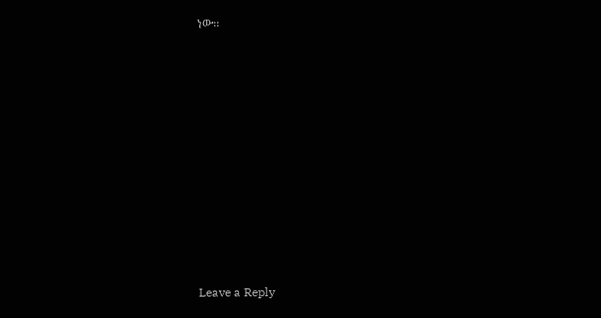ነው፡፡











Leave a Reply